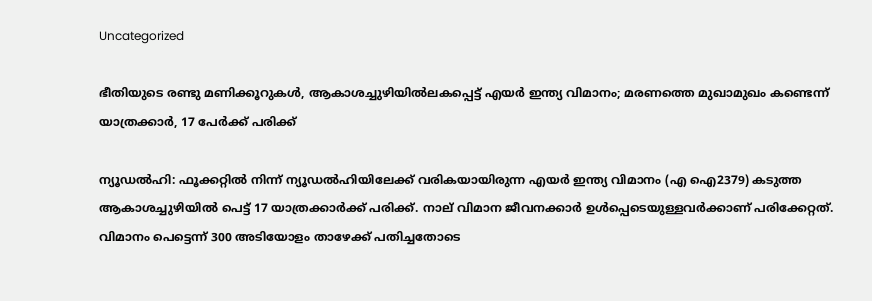Uncategorized

ഭീതിയുടെ രണ്ടു മണിക്കൂറുകൾ, ആകാശച്ചുഴിയിൽലകപ്പെട്ട് എയർ ഇന്ത്യ വിമാനം; മരണത്തെ മുഖാമുഖം കണ്ടെന്ന് യാത്രക്കാർ, 17 പേർക്ക് പരിക്ക്

ന്യൂഡൽഹി: ഫൂക്കറ്റിൽ നിന്ന് ന്യൂഡൽഹിയിലേക്ക് വരികയായിരുന്ന എയർ ഇന്ത്യ വിമാനം (എ ഐ2379) കടുത്ത ആകാശച്ചുഴിയിൽ പെട്ട് 17 യാത്രക്കാർക്ക് പരിക്ക്. നാല് വിമാന ജീവനക്കാർ ഉൾപ്പെടെയുള്ളവർക്കാണ് പരിക്കേറ്റത്. വിമാനം പെട്ടെന്ന് 300 അടിയോളം താഴേക്ക് പതിച്ചതോടെ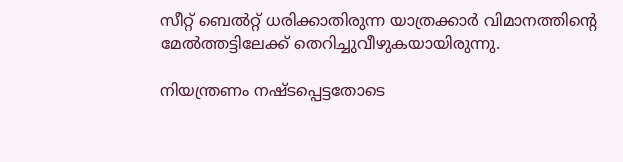സീറ്റ് ബെൽറ്റ് ധരിക്കാതിരുന്ന യാത്രക്കാർ വിമാനത്തിന്‍റെ മേൽത്തട്ടിലേക്ക് തെറിച്ചുവീഴുകയായിരുന്നു.

നിയന്ത്രണം നഷ്ടപ്പെട്ടതോടെ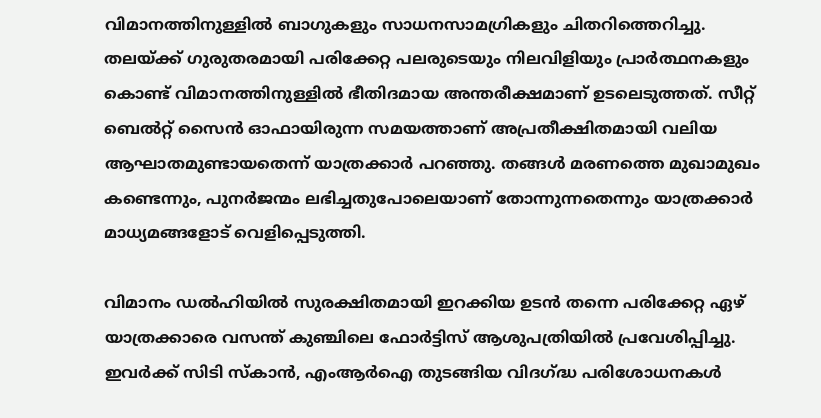വിമാനത്തിനുള്ളിൽ ബാഗുകളും സാധനസാമഗ്രികളും ചിതറിത്തെറിച്ചു. തലയ്ക്ക് ഗുരുതരമായി പരിക്കേറ്റ പലരുടെയും നിലവിളിയും പ്രാർത്ഥനകളും കൊണ്ട് വിമാനത്തിനുള്ളിൽ ഭീതിദമായ അന്തരീക്ഷമാണ് ഉടലെടുത്തത്. സീറ്റ് ബെൽറ്റ് സൈൻ ഓഫായിരുന്ന സമയത്താണ് അപ്രതീക്ഷിതമായി വലിയ ആഘാതമുണ്ടായതെന്ന് യാത്രക്കാർ പറഞ്ഞു. തങ്ങൾ മരണത്തെ മുഖാമുഖം കണ്ടെന്നും, പുനർജന്മം ലഭിച്ചതുപോലെയാണ് തോന്നുന്നതെന്നും യാത്രക്കാർ മാധ്യമങ്ങളോട് വെളിപ്പെടുത്തി.

വിമാനം ഡൽഹിയിൽ സുരക്ഷിതമായി ഇറക്കിയ ഉടൻ തന്നെ പരിക്കേറ്റ ഏഴ് യാത്രക്കാരെ വസന്ത് കുഞ്ചിലെ ഫോർട്ടിസ് ആശുപത്രിയിൽ പ്രവേശിപ്പിച്ചു. ഇവർക്ക് സിടി സ്കാൻ, എംആർഐ തുടങ്ങിയ വിദഗ്ദ്ധ പരിശോധനകൾ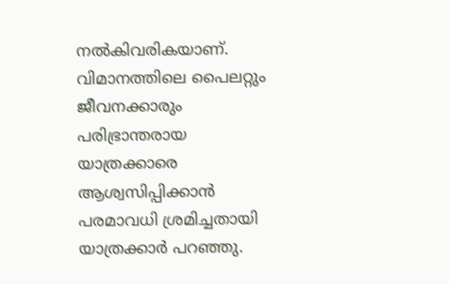നൽകിവരികയാണ്. വിമാനത്തിലെ പൈലറ്റും ജീവനക്കാരും പരിഭ്രാന്തരായ യാത്രക്കാരെ ആശ്വസിപ്പിക്കാൻ പരമാവധി ശ്രമിച്ചതായി യാത്രക്കാർ പറഞ്ഞു.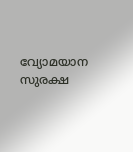വ്യോമയാന സുരക്ഷ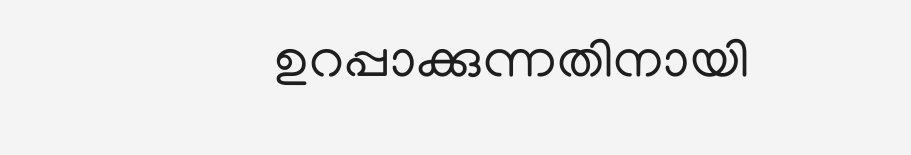ഉറപ്പാക്കുന്നതിനായി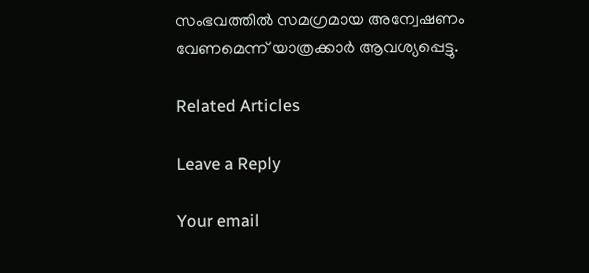സംഭവത്തിൽ സമഗ്രമായ അന്വേഷണം വേണമെന്ന് യാത്രക്കാർ ആവശ്യപ്പെട്ടു.

Related Articles

Leave a Reply

Your email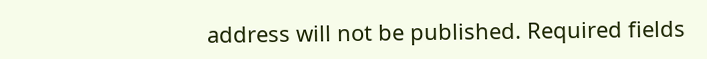address will not be published. Required fields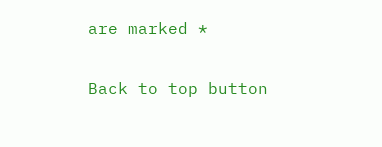are marked *

Back to top button